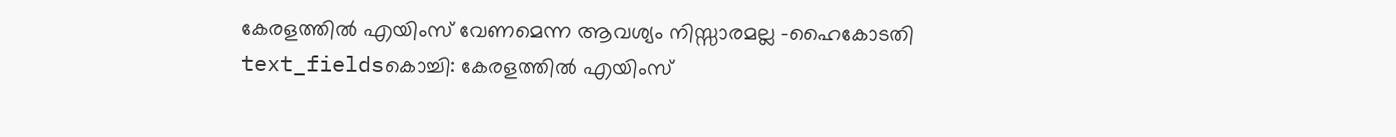കേരളത്തിൽ എയിംസ് വേണമെന്ന ആവശ്യം നിസ്സാരമല്ല -ഹൈകോടതി
text_fieldsകൊച്ചി: കേരളത്തിൽ എയിംസ്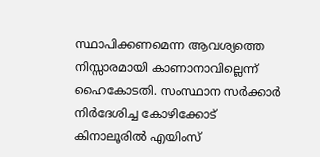സ്ഥാപിക്കണമെന്ന ആവശ്യത്തെ നിസ്സാരമായി കാണാനാവില്ലെന്ന് ഹൈകോടതി. സംസ്ഥാന സർക്കാർ നിർദേശിച്ച കോഴിക്കോട് കിനാലൂരിൽ എയിംസ്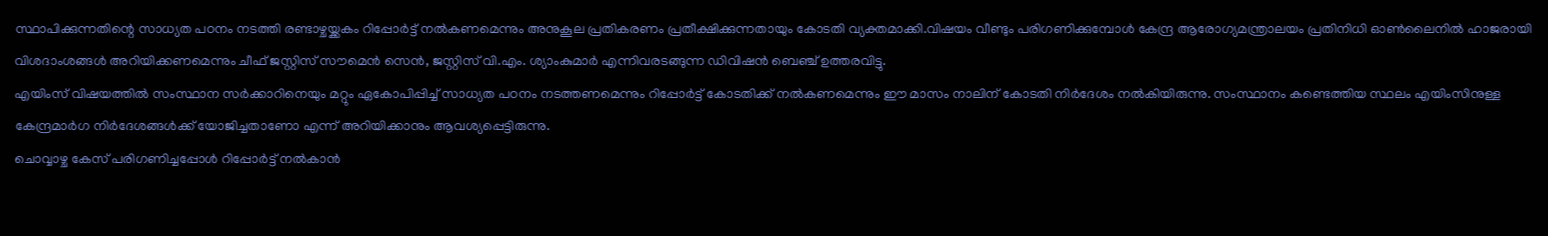സ്ഥാപിക്കുന്നതിന്റെ സാധ്യത പഠനം നടത്തി രണ്ടാഴ്ചയ്ക്കകം റിപ്പോർട്ട് നൽകണമെന്നും അനുകൂല പ്രതികരണം പ്രതീക്ഷിക്കുന്നതായും കോടതി വ്യക്തമാക്കി.വിഷയം വീണ്ടും പരിഗണിക്കുമ്പോൾ കേന്ദ്ര ആരോഗ്യമന്ത്രാലയം പ്രതിനിധി ഓൺലൈനിൽ ഹാജരായി വിശദാംശങ്ങൾ അറിയിക്കണമെന്നും ചീഫ് ജസ്റ്റിസ് സൗമെൻ സെൻ, ജസ്റ്റിസ് വി.എം. ശ്യാംകുമാർ എന്നിവരടങ്ങുന്ന ഡിവിഷൻ ബെഞ്ച് ഉത്തരവിട്ടു.
എയിംസ് വിഷയത്തിൽ സംസ്ഥാന സർക്കാറിനെയും മറ്റും ഏകോപിപ്പിച്ച് സാധ്യത പഠനം നടത്തണമെന്നും റിപ്പോർട്ട് കോടതിക്ക് നൽകണമെന്നും ഈ മാസം നാലിന് കോടതി നിർദേശം നൽകിയിരുന്നു. സംസ്ഥാനം കണ്ടെത്തിയ സ്ഥലം എയിംസിനുള്ള കേന്ദ്രമാർഗ നിർദേശങ്ങൾക്ക് യോജിച്ചതാണോ എന്ന് അറിയിക്കാനും ആവശ്യപ്പെട്ടിരുന്നു.
ചൊവ്വാഴ്ച കേസ് പരിഗണിച്ചപ്പോൾ റിപ്പോർട്ട് നൽകാൻ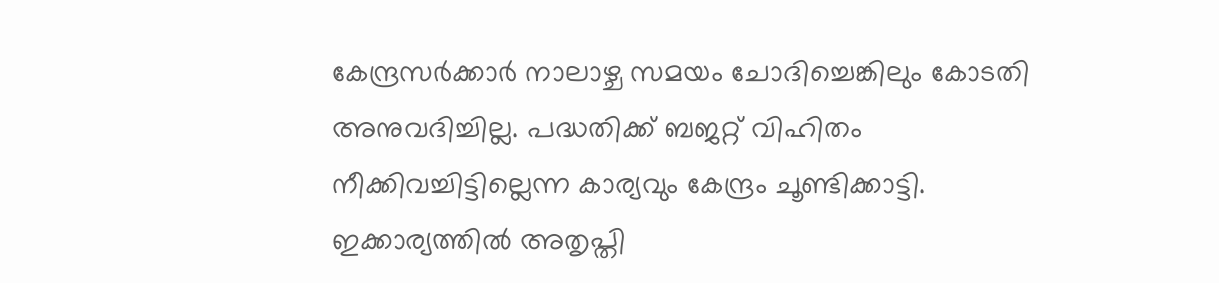കേന്ദ്രസർക്കാർ നാലാഴ്ച സമയം ചോദിച്ചെങ്കിലും കോടതി അനുവദിച്ചില്ല. പദ്ധതിക്ക് ബജറ്റ് വിഹിതം നീക്കിവച്ചിട്ടില്ലെന്ന കാര്യവും കേന്ദ്രം ചൂണ്ടിക്കാട്ടി. ഇക്കാര്യത്തിൽ അതൃപ്തി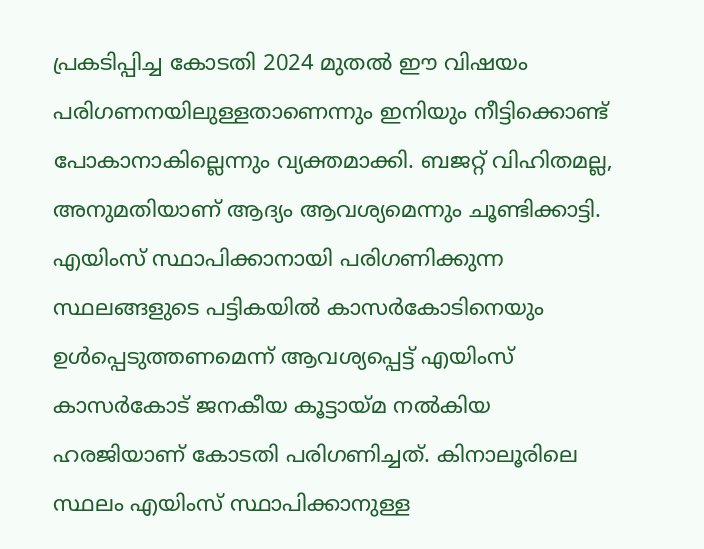പ്രകടിപ്പിച്ച കോടതി 2024 മുതൽ ഈ വിഷയം പരിഗണനയിലുള്ളതാണെന്നും ഇനിയും നീട്ടിക്കൊണ്ട് പോകാനാകില്ലെന്നും വ്യക്തമാക്കി. ബജറ്റ് വിഹിതമല്ല, അനുമതിയാണ് ആദ്യം ആവശ്യമെന്നും ചൂണ്ടിക്കാട്ടി.
എയിംസ് സ്ഥാപിക്കാനായി പരിഗണിക്കുന്ന സ്ഥലങ്ങളുടെ പട്ടികയിൽ കാസർകോടിനെയും ഉൾപ്പെടുത്തണമെന്ന് ആവശ്യപ്പെട്ട് എയിംസ് കാസർകോട് ജനകീയ കൂട്ടായ്മ നൽകിയ ഹരജിയാണ് കോടതി പരിഗണിച്ചത്. കിനാലൂരിലെ സ്ഥലം എയിംസ് സ്ഥാപിക്കാനുള്ള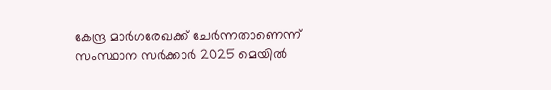കേന്ദ്ര മാർഗരേഖക്ക് ചേർന്നതാണെന്ന് സംസ്ഥാന സർക്കാർ 2025 മെയിൽ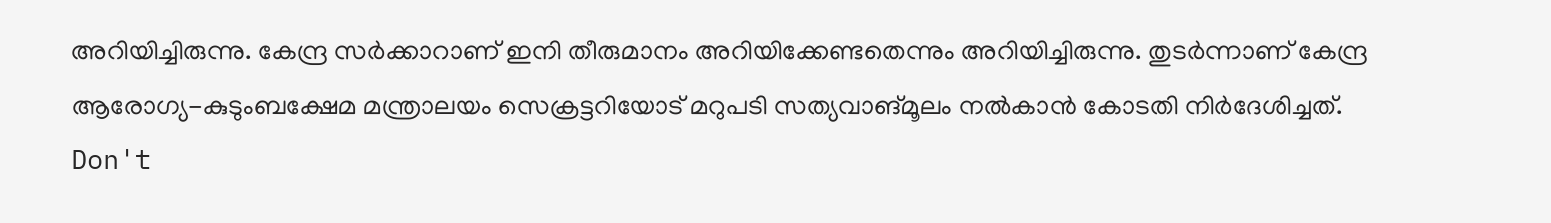അറിയിച്ചിരുന്നു. കേന്ദ്ര സർക്കാറാണ് ഇനി തീരുമാനം അറിയിക്കേണ്ടതെന്നും അറിയിച്ചിരുന്നു. തുടർന്നാണ് കേന്ദ്ര ആരോഗ്യ-കുടുംബക്ഷേമ മന്ത്രാലയം സെക്രട്ടറിയോട് മറുപടി സത്യവാങ്മൂലം നൽകാൻ കോടതി നിർദേശിച്ചത്.
Don't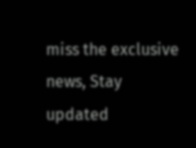miss the exclusive news, Stay updated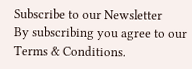Subscribe to our Newsletter
By subscribing you agree to our Terms & Conditions.